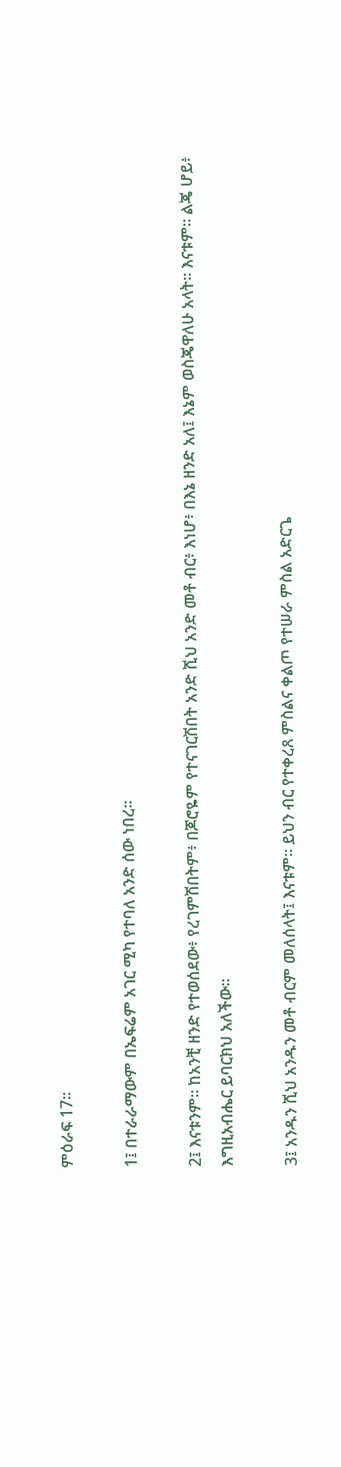ምዕራፍ 17።

1፤ በተራራማውም በኤፍሬም አገር ሚካ የተባለ አንድ ሰው ነበረ።

2፤ እናቱንም። ከአንቺ ዘንድ የተወሰደው፥ የረገምሽበትም፥ በጆሮዬም የተናገርሽበት አንድ ሺህ አንድ መቶ ብር፥ እነሆ፥ በእኔ ዘንድ አለ፤ እኔም ወስጄዋለሁ አላት። እናቱም። ልጄ ሆይ፥ እግዚአብሔር ይባርክህ አለችው።

3፤ አንዱን ሺህ አንዱን መቶ ብርም መለሰላት፤ እናቱም። ይህን ብር የተቀረጸ ምስልና ቀልጦ የተሠራ ምስል አድርጌ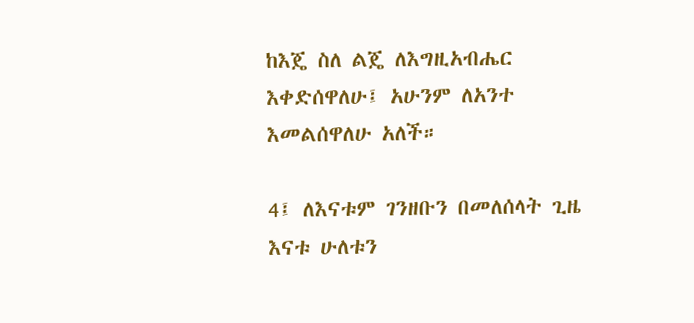ከእጄ ስለ ልጄ ለእግዚአብሔር እቀድሰዋለሁ፤ አሁንም ለአንተ እመልሰዋለሁ አለች።

4፤ ለእናቱም ገንዘቡን በመለሰላት ጊዜ እናቱ ሁለቱን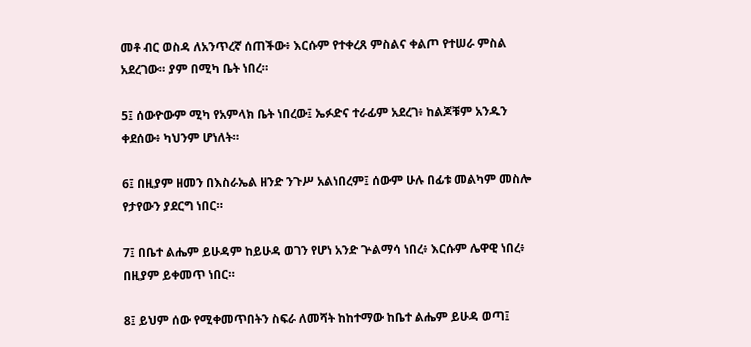መቶ ብር ወስዳ ለአንጥረኛ ሰጠችው፥ እርሱም የተቀረጸ ምስልና ቀልጦ የተሠራ ምስል አደረገው። ያም በሚካ ቤት ነበረ።

5፤ ሰውዮውም ሚካ የአምላክ ቤት ነበረው፤ ኤፉድና ተራፊም አደረገ፥ ከልጆቹም አንዱን ቀደሰው፥ ካህንም ሆነለት።

6፤ በዚያም ዘመን በእስራኤል ዘንድ ንጉሥ አልነበረም፤ ሰውም ሁሉ በፊቱ መልካም መስሎ የታየውን ያደርግ ነበር።

7፤ በቤተ ልሔም ይሁዳም ከይሁዳ ወገን የሆነ አንድ ጕልማሳ ነበረ፥ እርሱም ሌዋዊ ነበረ፥ በዚያም ይቀመጥ ነበር።

8፤ ይህም ሰው የሚቀመጥበትን ስፍራ ለመሻት ከከተማው ከቤተ ልሔም ይሁዳ ወጣ፤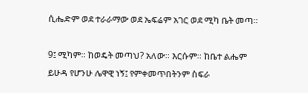ሲሔድም ወደ ተራራማው ወደ ኤፍሬም አገር ወደ ሚካ ቤት መጣ።

9፤ ሚካም። ከወዴት መጣህ? አለው። እርሱም። ከቤተ ልሔም ይሁዳ የሆንሁ ሌዋዊ ነኝ፤ የምቀመጥበትንም ስፍራ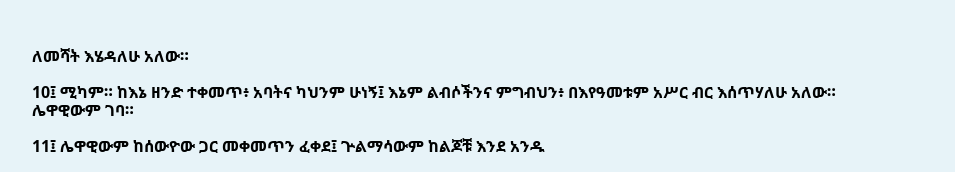ለመሻት እሄዳለሁ አለው።

10፤ ሚካም። ከእኔ ዘንድ ተቀመጥ፥ አባትና ካህንም ሁነኝ፤ እኔም ልብሶችንና ምግብህን፥ በእየዓመቱም አሥር ብር እሰጥሃለሁ አለው። ሌዋዊውም ገባ።

11፤ ሌዋዊውም ከሰውዮው ጋር መቀመጥን ፈቀደ፤ ጕልማሳውም ከልጆቹ እንደ አንዱ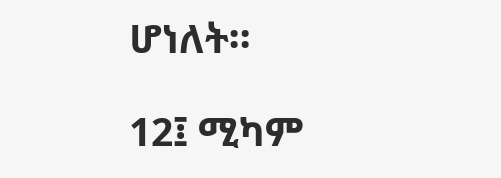ሆነለት።

12፤ ሚካም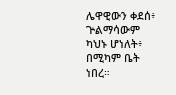ሌዋዊውን ቀደሰ፥ ጕልማሳውም ካህኑ ሆነለት፥ በሚካም ቤት ነበረ።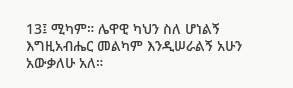13፤ ሚካም። ሌዋዊ ካህን ስለ ሆነልኝ እግዚአብሔር መልካም እንዲሠራልኝ አሁን አውቃለሁ አለ።